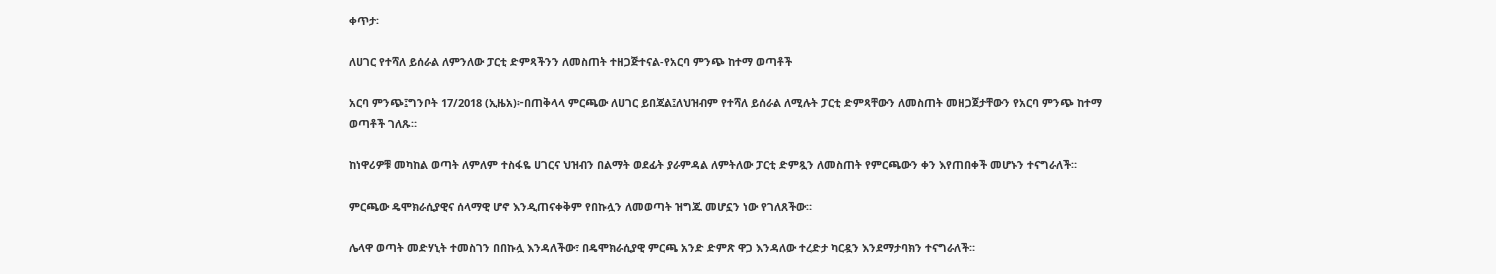ቀጥታ፡

ለሀገር የተሻለ ይሰራል ለምንለው ፓርቲ ድምጻችንን ለመስጠት ተዘጋጅተናል-የአርባ ምንጭ ከተማ ወጣቶች

አርባ ምንጭ፤ግንቦት 17/2018 (ኢዜአ)፦በጠቅላላ ምርጫው ለሀገር ይበጃል፤ለህዝብም የተሻለ ይሰራል ለሚሉት ፓርቲ ድምጻቸውን ለመስጠት መዘጋጀታቸውን የአርባ ምንጭ ከተማ ወጣቶች ገለጹ።

ከነዋሪዎቹ መካከል ወጣት ለምለም ተስፋዬ ሀገርና ህዝብን በልማት ወደፊት ያራምዳል ለምትለው ፓርቲ ድምጿን ለመስጠት የምርጫውን ቀን እየጠበቀች መሆኑን ተናግራለች።

ምርጫው ዴሞክራሲያዊና ሰላማዊ ሆኖ እንዲጠናቀቅም የበኩሏን ለመወጣት ዝግጁ መሆኗን ነው የገለጸችው።

ሌላዋ ወጣት መድሃኒት ተመስገን በበኩሏ እንዳለችው፣ በዴሞክራሲያዊ ምርጫ አንድ ድምጽ ዋጋ እንዳለው ተረድታ ካርዷን እንደማታባክን ተናግራለች።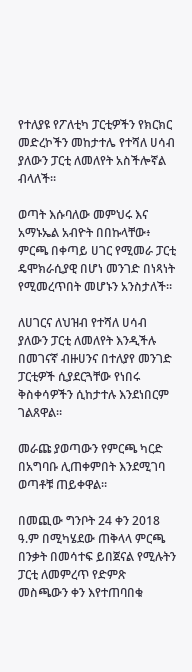የተለያዩ የፖለቲካ ፓርቲዎችን የክርክር መድረኮችን መከታተሌ የተሻለ ሀሳብ ያለውን ፓርቲ ለመለየት አስችሎኛል ብላለች።

ወጣት እሱባለው መምህሩ እና አማኑኤል አብዮት በበኩላቸው፥ ምርጫ በቀጣይ ሀገር የሚመራ ፓርቲ ዴሞክራሲያዊ በሆነ መንገድ በነጻነት የሚመረጥበት መሆኑን አንስታለች።

ለሀገርና ለህዝብ የተሻለ ሀሳብ ያለውን ፓርቲ ለመለየት እንዲችሉ በመገናኛ ብዙሀንና በተለያየ መንገድ ፓርቲዎች ሲያደርጓቸው የነበሩ ቅስቀሳዎችን ሲከታተሉ እንደነበርም ገልጸዋል።

መራጩ ያወጣውን የምርጫ ካርድ በአግባቡ ሊጠቀምበት እንደሚገባ ወጣቶቹ ጠይቀዋል።

በመጪው ግንቦት 24 ቀን 2018 ዓ.ም በሚካሄደው ጠቅላላ ምርጫ በንቃት በመሳተፍ ይበጀናል የሚሉትን ፓርቲ ለመምረጥ የድምጽ መስጫውን ቀን እየተጠባበቁ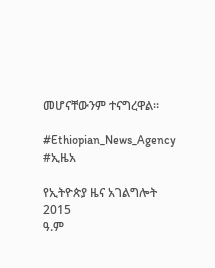መሆናቸውንም ተናግረዋል።

#Ethiopian_News_Agency #ኢዜአ

የኢትዮጵያ ዜና አገልግሎት
2015
ዓ.ም